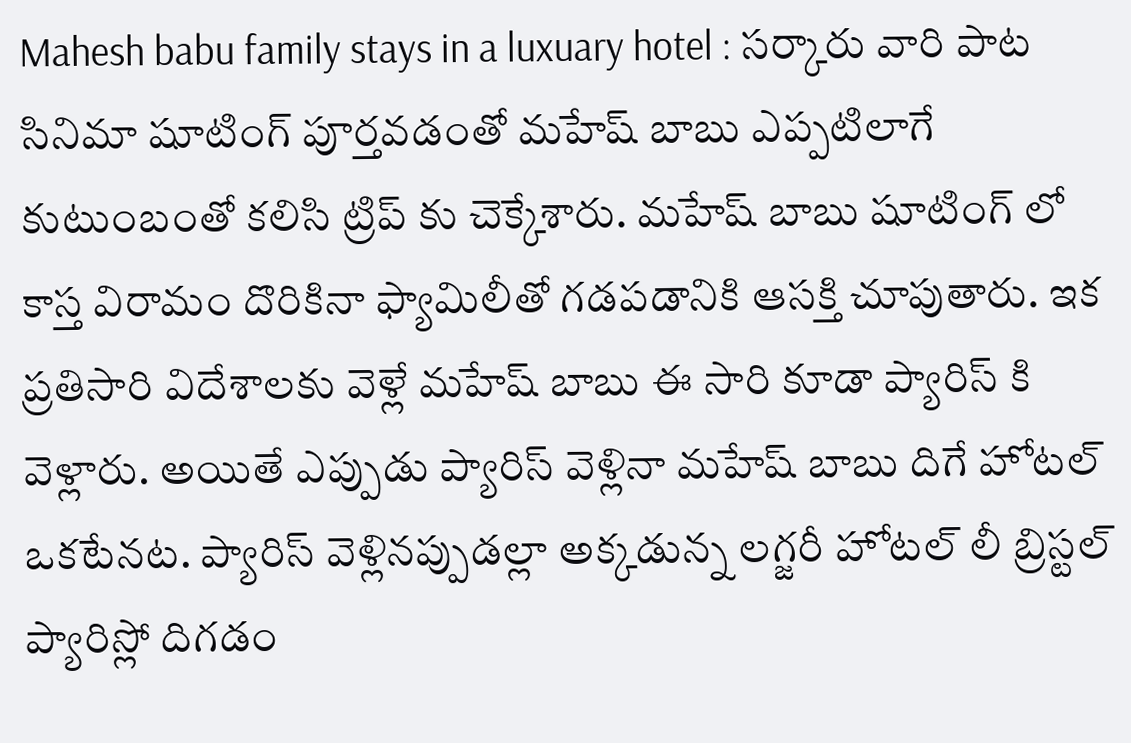Mahesh babu family stays in a luxuary hotel : సర్కారు వారి పాట సినిమా షూటింగ్ పూర్తవడంతో మహేష్ బాబు ఎప్పటిలాగే కుటుంబంతో కలిసి ట్రిప్ కు చెక్కేశారు. మహేష్ బాబు షూటింగ్ లో కాస్త విరామం దొరికినా ఫ్యామిలీతో గడపడానికి ఆసక్తి చూపుతారు. ఇక ప్రతిసారి విదేశాలకు వెళ్లే మహేష్ బాబు ఈ సారి కూడా ప్యారిస్ కి వెళ్లారు. అయితే ఎప్పుడు ప్యారిస్ వెళ్లినా మహేష్ బాబు దిగే హోటల్ ఒకటేనట. ప్యారిస్ వెళ్లినప్పుడల్లా అక్కడున్న లగ్జరీ హోటల్ లీ బ్రిస్టల్ ప్యారిస్లో దిగడం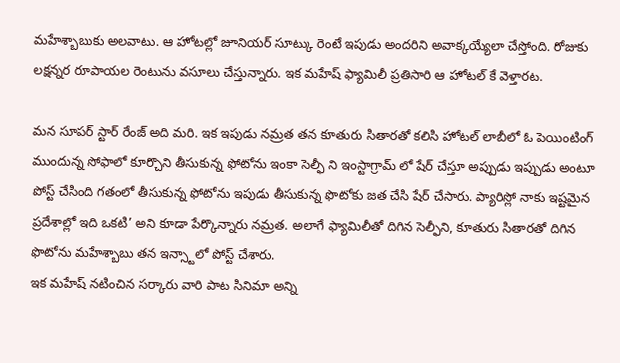మహేశ్బాబుకు అలవాటు. ఆ హోటల్లో జూనియర్ సూట్కు రెంటే ఇపుడు అందరిని అవాక్కయ్యేలా చేస్తోంది. రోజుకు లక్షన్నర రూపాయల రెంటును వసూలు చేస్తున్నారు. ఇక మహేష్ ఫ్యామిలీ ప్రతిసారి ఆ హోటల్ కే వెళ్తారట.

మన సూపర్ స్టార్ రేంజ్ అది మరి. ఇక ఇపుడు నమ్రత తన కూతురు సితారతో కలిసి హోటల్ లాబీలో ఓ పెయింటింగ్ ముందున్న సోఫాలో కూర్చొని తీసుకున్న ఫోటోను ఇంకా సెల్ఫీ ని ఇంస్టాగ్రామ్ లో షేర్ చేస్తూ అప్పుడు ఇప్పుడు అంటూ పోస్ట్ చేసింది గతంలో తీసుకున్న ఫోటోను ఇపుడు తీసుకున్న ఫొటోకు జత చేసి షేర్ చేసారు. ప్యారిస్లో నాకు ఇష్టమైన ప్రదేశాల్లో ఇది ఒకటి’ అని కూడా పేర్కొన్నారు నమ్రత. అలాగే ఫ్యామిలీతో దిగిన సెల్ఫీని, కూతురు సితారతో దిగిన ఫొటోను మహేశ్బాబు తన ఇన్స్టాలో పోస్ట్ చేశారు.
ఇక మహేష్ నటించిన సర్కారు వారి పాట సినిమా అన్ని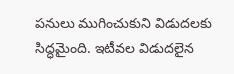పనులు ముగించుకుని విడుదలకు సిద్ధమైంది. ఇటీవల విడుదలైన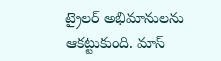ట్రైలర్ అభిమానులను ఆకట్టుకుంది. మాస్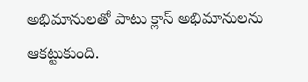అభిమానులతో పాటు క్లాస్ అభిమానులను ఆకట్టుకుంది.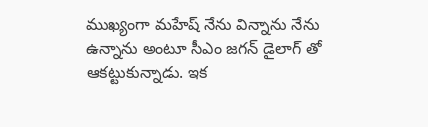ముఖ్యంగా మహేష్ నేను విన్నాను నేను ఉన్నాను అంటూ సీఎం జగన్ డైలాగ్ తో ఆకట్టుకున్నాడు. ఇక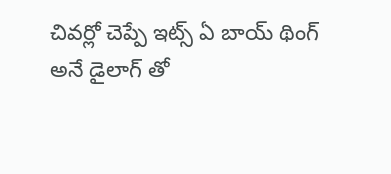చివర్లో చెప్పే ఇట్స్ ఏ బాయ్ థింగ్ అనే డైలాగ్ తో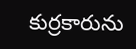కుర్రకారును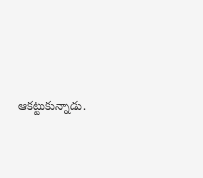ఆకట్టుకున్నాడు.